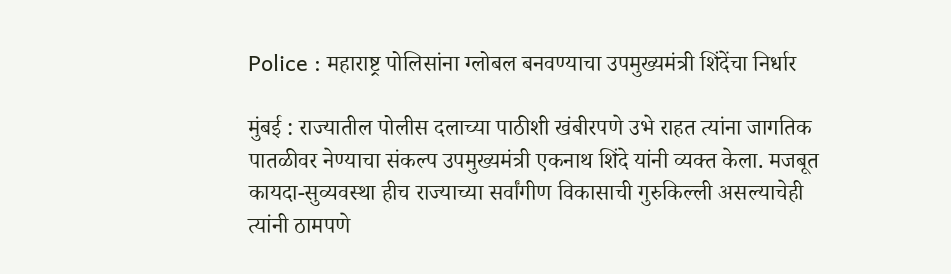Police : महाराष्ट्र पोलिसांना ग्लोबल बनवण्याचा उपमुख्यमंत्री शिंदेंचा निर्धार

मुंबई : राज्यातील पोलीस दलाच्या पाठीशी खंबीरपणे उभे राहत त्यांना जागतिक पातळीवर नेण्याचा संकल्प उपमुख्यमंत्री एकनाथ शिंदे यांनी व्यक्त केला. मजबूत कायदा-सुव्यवस्था हीच राज्याच्या सर्वांगीण विकासाची गुरुकिल्ली असल्याचेही त्यांनी ठामपणे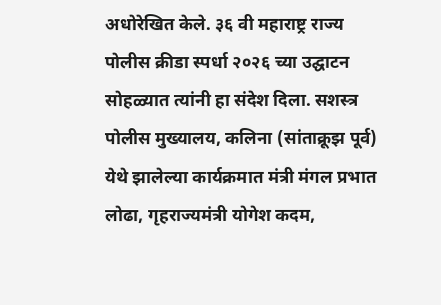अधोरेखित केले. ३६ वी महाराष्ट्र राज्य पोलीस क्रीडा स्पर्धा २०२६ च्या उद्घाटन सोहळ्यात त्यांनी हा संदेश दिला. सशस्त्र पोलीस मुख्यालय, कलिना (सांताक्रूझ पूर्व) येथे झालेल्या कार्यक्रमात मंत्री मंगल प्रभात लोढा, गृहराज्यमंत्री योगेश कदम,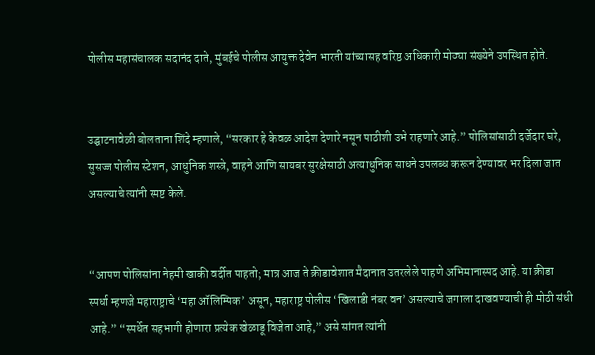पोलीस महासंचालक सदानंद दाते, मुंबईचे पोलीस आयुक्त देवेन भारती यांच्यासह वरिष्ठ अधिकारी मोठ्या संख्येने उपस्थित होते.


उद्घाटनावेळी बोलताना शिंदे म्हणाले, “सरकार हे केवळ आदेश देणारे नसून पाठीशी उभे राहणारे आहे.” पोलिसांसाठी दर्जेदार घरे, सुसज्ज पोलीस स्टेशन, आधुनिक शस्त्रे, वाहने आणि सायबर सुरक्षेसाठी अत्याधुनिक साधने उपलब्ध करून देण्यावर भर दिला जात असल्याचे त्यांनी स्पष्ट केले.


“आपण पोलिसांना नेहमी खाकी वर्दीत पाहतो; मात्र आज ते क्रीडावेशात मैदानात उतरलेले पाहणे अभिमानास्पद आहे. या क्रीडा स्पर्धा म्हणजे महाराष्ट्राचे ‘महा ऑलिम्पिक’ असून, महाराष्ट्र पोलीस ‘खिलाडी नंबर वन’ असल्याचे जगाला दाखवण्याची ही मोठी संधी आहे.” “स्पर्धेत सहभागी होणारा प्रत्येक खेळाडू विजेता आहे,” असे सांगत त्यांनी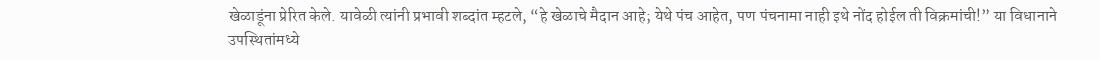खेळाडूंना प्रेरित केले. यावेळी त्यांनी प्रभावी शब्दांत म्हटले, “हे खेळाचे मैदान आहे; येथे पंच आहेत, पण पंचनामा नाही इथे नोंद होईल ती विक्रमांची!” या विधानाने उपस्थितांमध्ये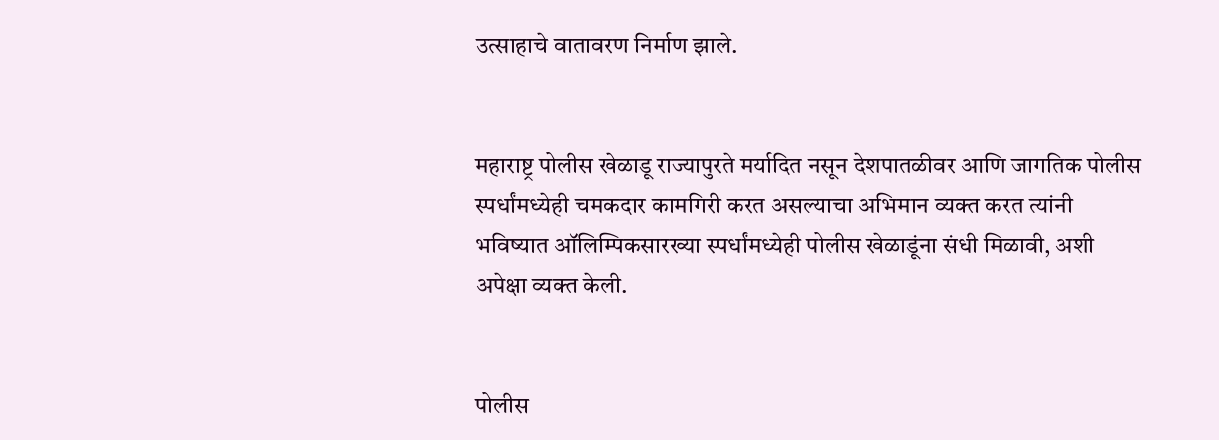उत्साहाचे वातावरण निर्माण झाले.


महाराष्ट्र पोलीस खेळाडू राज्यापुरते मर्यादित नसून देशपातळीवर आणि जागतिक पोलीस स्पर्धांमध्येही चमकदार कामगिरी करत असल्याचा अभिमान व्यक्त करत त्यांनी भविष्यात ऑलिम्पिकसारख्या स्पर्धांमध्येही पोलीस खेळाडूंना संधी मिळावी, अशी अपेक्षा व्यक्त केली.


पोलीस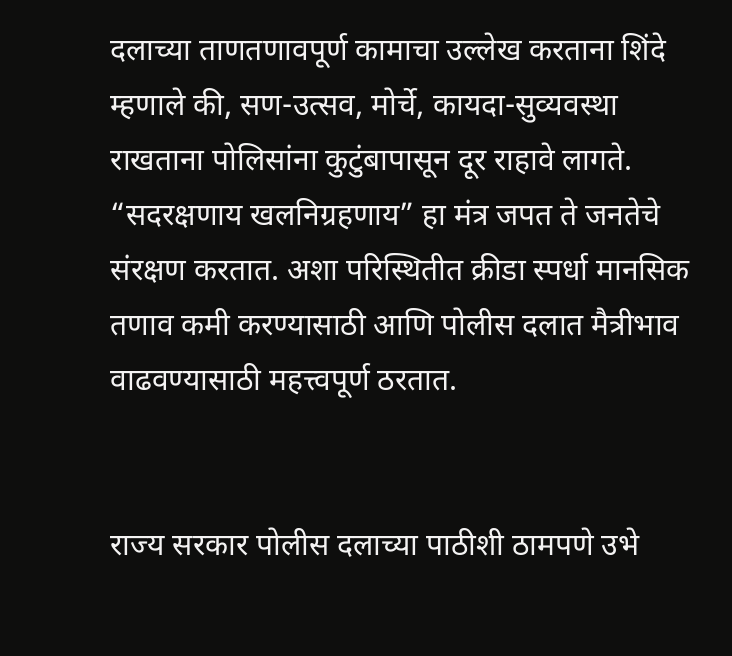दलाच्या ताणतणावपूर्ण कामाचा उल्लेख करताना शिंदे म्हणाले की, सण-उत्सव, मोर्चे, कायदा-सुव्यवस्था राखताना पोलिसांना कुटुंबापासून दूर राहावे लागते. “सदरक्षणाय खलनिग्रहणाय” हा मंत्र जपत ते जनतेचे संरक्षण करतात. अशा परिस्थितीत क्रीडा स्पर्धा मानसिक तणाव कमी करण्यासाठी आणि पोलीस दलात मैत्रीभाव वाढवण्यासाठी महत्त्वपूर्ण ठरतात.


राज्य सरकार पोलीस दलाच्या पाठीशी ठामपणे उभे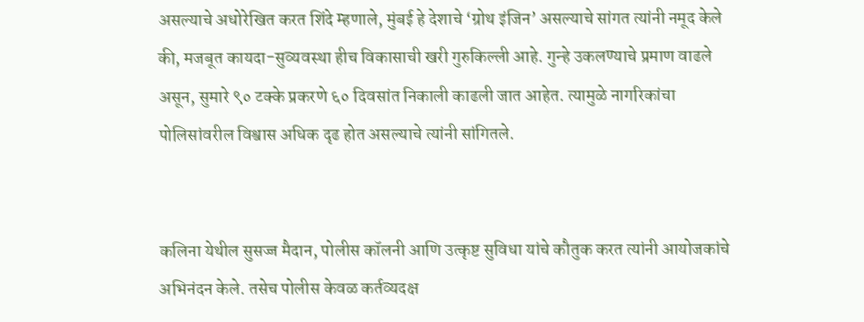असल्याचे अधोरेखित करत शिंदे म्हणाले, मुंबई हे देशाचे ‘ग्रोथ इंजिन’ असल्याचे सांगत त्यांनी नमूद केले की, मजबूत कायदा-सुव्यवस्था हीच विकासाची खरी गुरुकिल्ली आहे. गुन्हे उकलण्याचे प्रमाण वाढले असून, सुमारे ९० टक्के प्रकरणे ६० दिवसांत निकाली काढली जात आहेत. त्यामुळे नागरिकांचा पोलिसांवरील विश्वास अधिक दृढ होत असल्याचे त्यांनी सांगितले.


कलिना येथील सुसज्ज मैदान, पोलीस कॉलनी आणि उत्कृष्ट सुविधा यांचे कौतुक करत त्यांनी आयोजकांचे अभिनंदन केले. तसेच पोलीस केवळ कर्तव्यदक्ष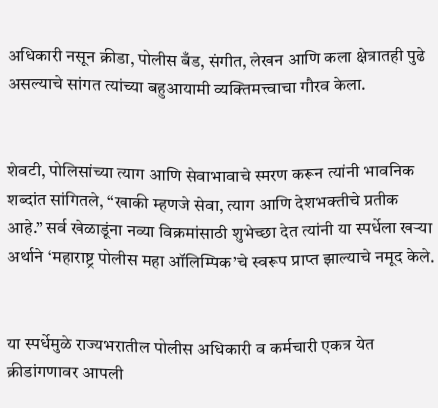अधिकारी नसून क्रीडा, पोलीस बँड, संगीत, लेखन आणि कला क्षेत्रातही पुढे असल्याचे सांगत त्यांच्या बहुआयामी व्यक्तिमत्त्वाचा गौरव केला.


शेवटी, पोलिसांच्या त्याग आणि सेवाभावाचे स्मरण करून त्यांनी भावनिक शब्दांत सांगितले, “खाकी म्हणजे सेवा, त्याग आणि देशभक्तीचे प्रतीक आहे.” सर्व खेळाडूंना नव्या विक्रमांसाठी शुभेच्छा देत त्यांनी या स्पर्धेला खऱ्या अर्थाने ‘महाराष्ट्र पोलीस महा ऑलिम्पिक’चे स्वरूप प्राप्त झाल्याचे नमूद केले.


या स्पर्धेमुळे राज्यभरातील पोलीस अधिकारी व कर्मचारी एकत्र येत क्रीडांगणावर आपली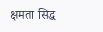क्षमता सिद्ध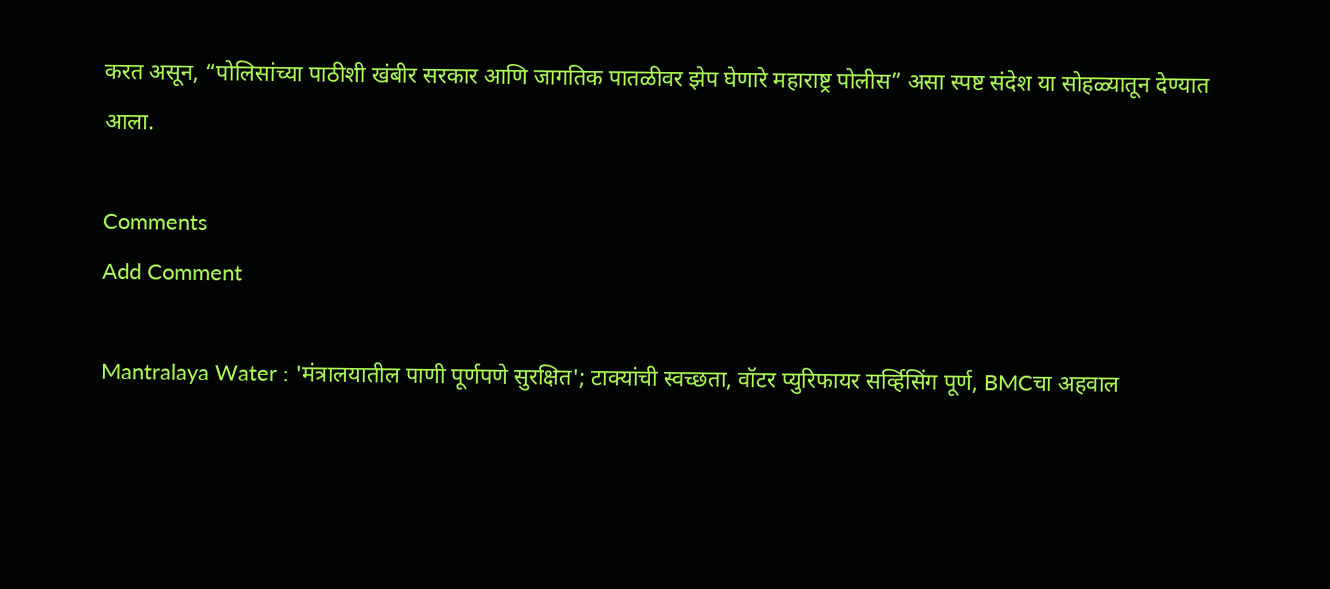करत असून, “पोलिसांच्या पाठीशी खंबीर सरकार आणि जागतिक पातळीवर झेप घेणारे महाराष्ट्र पोलीस” असा स्पष्ट संदेश या सोहळ्यातून देण्यात आला.

Comments
Add Comment

Mantralaya Water : 'मंत्रालयातील पाणी पूर्णपणे सुरक्षित'; टाक्यांची स्वच्छता, वॉटर प्युरिफायर सर्व्हिसिंग पूर्ण, BMCचा अहवाल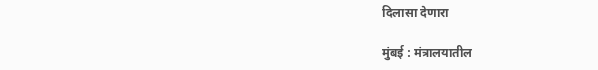दिलासा देणारा

मुंबई : मंत्रालयातील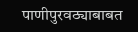पाणीपुरवठ्याबाबत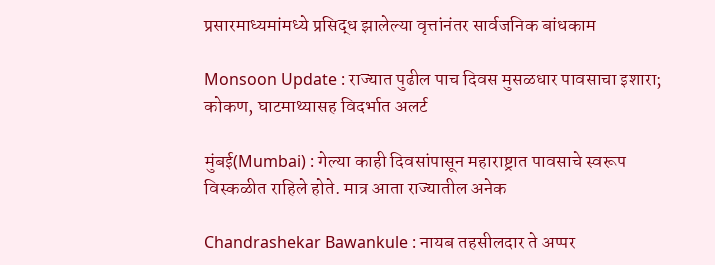प्रसारमाध्यमांमध्ये प्रसिद्ध झालेल्या वृत्तांनंतर सार्वजनिक बांधकाम

Monsoon Update : राज्यात पुढील पाच दिवस मुसळधार पावसाचा इशारा; कोकण, घाटमाथ्यासह विदर्भात अलर्ट

मुंबई(Mumbai) : गेल्या काही दिवसांपासून महाराष्ट्रात पावसाचे स्वरूप विस्कळीत राहिले होते. मात्र आता राज्यातील अनेक

Chandrashekar Bawankule : नायब तहसीलदार ते अप्पर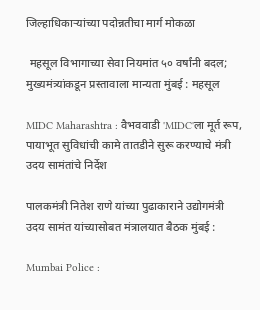जिल्हाधिकाऱ्यांच्या पदोन्नतीचा मार्ग मोकळा

 महसूल विभागाच्या सेवा नियमांत ५० वर्षांनी बदल; मुख्यमंत्र्यांकडून प्रस्तावाला मान्यता मुंबई : महसूल

MIDC Maharashtra : वैभववाडी 'MIDC'ला मूर्त रूप, पायाभूत सुविधांची कामे तातडीने सुरू करण्याचे मंत्री उदय सामंतांचे निर्देश

पालकमंत्री नितेश राणे यांच्या पुढाकाराने उद्योगमंत्री उदय सामंत यांच्यासोबत मंत्रालयात बैठक मुंबई :

Mumbai Police :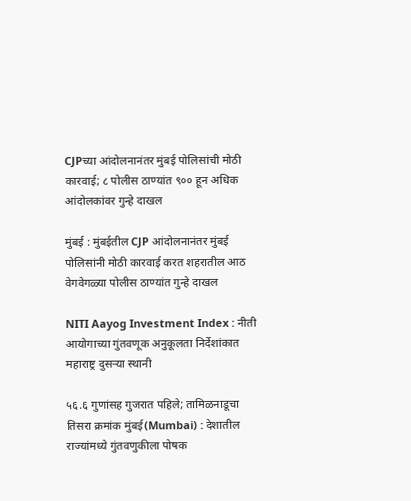CJPच्या आंदोलनानंतर मुंबई पोलिसांची मोठी कारवाई; ८ पोलीस ठाण्यांत ९०० हून अधिक आंदोलकांवर गुन्हे दाखल

मुंबई : मुंबईतील CJP आंदोलनानंतर मुंबई पोलिसांनी मोठी कारवाई करत शहरातील आठ वेगवेगळ्या पोलीस ठाण्यांत गुन्हे दाखल

NITI Aayog Investment Index : नीती आयोगाच्या गुंतवणूक अनुकूलता निर्देशांकात महाराष्ट्र दुसऱ्या स्थानी

५६.६ गुणांसह गुजरात पहिले; तामिळनाडूचा तिसरा क्रमांक मुंबई(Mumbai) : देशातील राज्यांमध्ये गुंतवणुकीला पोषक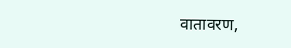वातावरण,